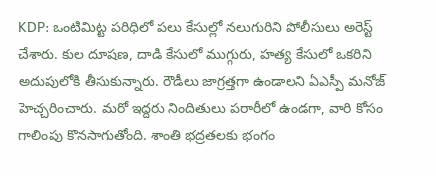KDP: ఒంటిమిట్ట పరిధిలో పలు కేసుల్లో నలుగురిని పోలీసులు అరెస్ట్ చేశారు. కుల దూషణ, దాడి కేసులో ముగ్గురు, హత్య కేసులో ఒకరిని అదుపులోకి తీసుకున్నారు. రౌడీలు జాగ్రత్తగా ఉండాలని ఏఎస్పీ మనోజ్ హెచ్చరించారు. మరో ఇద్దరు నిందితులు పరారీలో ఉండగా, వారి కోసం గాలింపు కొనసాగుతోంది. శాంతి భద్రతలకు భంగం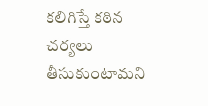కలిగిస్తే కఠిన చర్యలు తీసుకుంటామని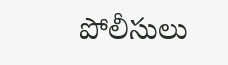పోలీసులు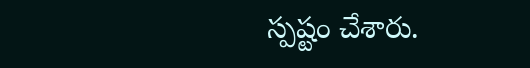స్పష్టం చేశారు.